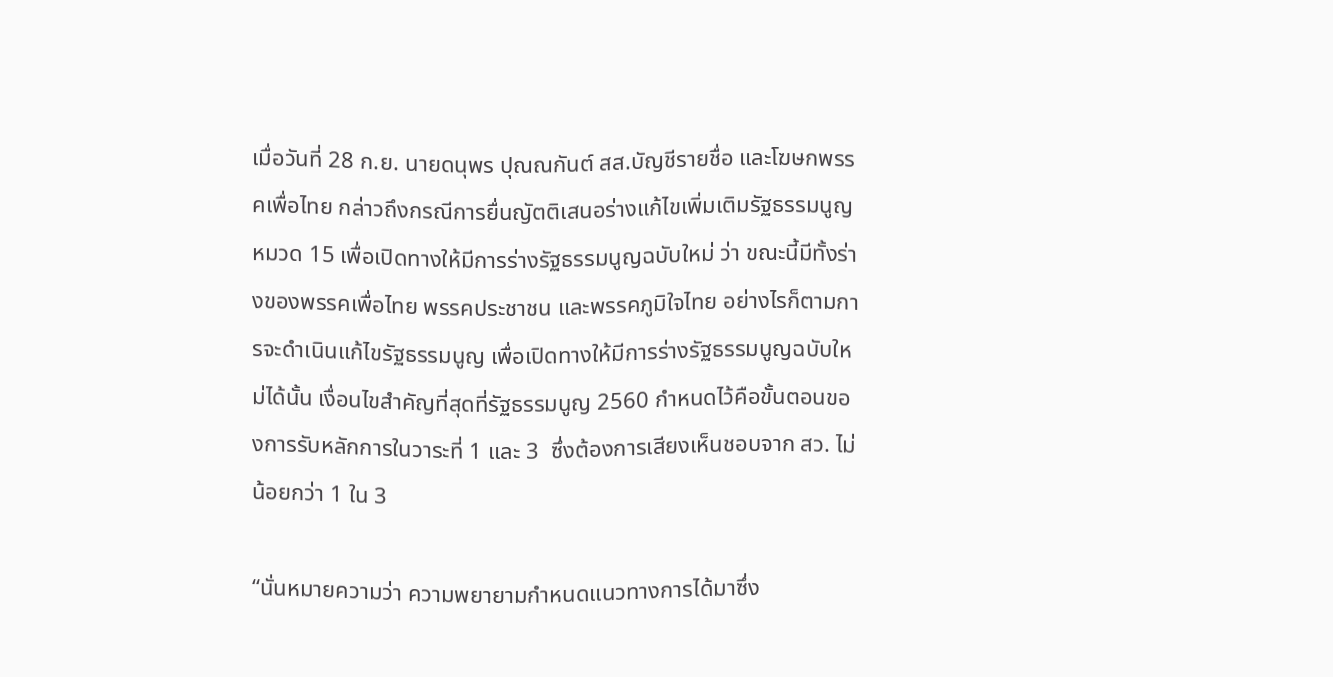เมื่อวันที่ 28 ก.ย. นายดนุพร ปุณณกันต์ สส.บัญชีรายชื่อ และโฆษกพรรคเพื่อไทย กล่าวถึงกรณีการยื่นญัตติเสนอร่างแก้ไขเพิ่มเติมรัฐธรรมนูญ หมวด 15 เพื่อเปิดทางให้มีการร่างรัฐธรรมนูญฉบับใหม่ ว่า ขณะนี้มีทั้งร่างของพรรคเพื่อไทย พรรคประชาชน และพรรคภูมิใจไทย อย่างไรก็ตามการจะดำเนินแก้ไขรัฐธรรมนูญ เพื่อเปิดทางให้มีการร่างรัฐธรรมนูญฉบับใหม่ได้นั้น เงื่อนไขสำคัญที่สุดที่รัฐธรรมนูญ 2560 กำหนดไว้คือขั้นตอนของการรับหลักการในวาระที่ 1 และ 3  ซึ่งต้องการเสียงเห็นชอบจาก สว. ไม่น้อยกว่า 1 ใน 3

“นั่นหมายความว่า ความพยายามกำหนดแนวทางการได้มาซึ่ง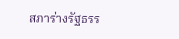สภาร่างรัฐธรร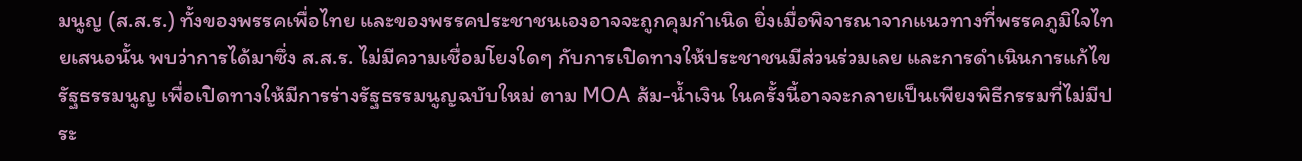มนูญ (ส.ส.ร.) ทั้งของพรรคเพื่อไทย และของพรรคประชาชนเองอาจจะถูกคุมกำเนิด ยิ่งเมื่อพิจารณาจากแนวทางที่พรรคภูมิใจไทยเสนอนั้น พบว่าการได้มาซึ่ง ส.ส.ร. ไม่มีความเชื่อมโยงใดๆ กับการเปิดทางให้ประชาชนมีส่วนร่วมเลย และการดำเนินการแก้ไขรัฐธรรมนูญ เพื่อเปิดทางให้มีการร่างรัฐธรรมนูญฉบับใหม่ ตาม MOA ส้ม-น้ำเงิน ในครั้งนี้อาจจะกลายเป็นเพียงพิธีกรรมที่ไม่มีประ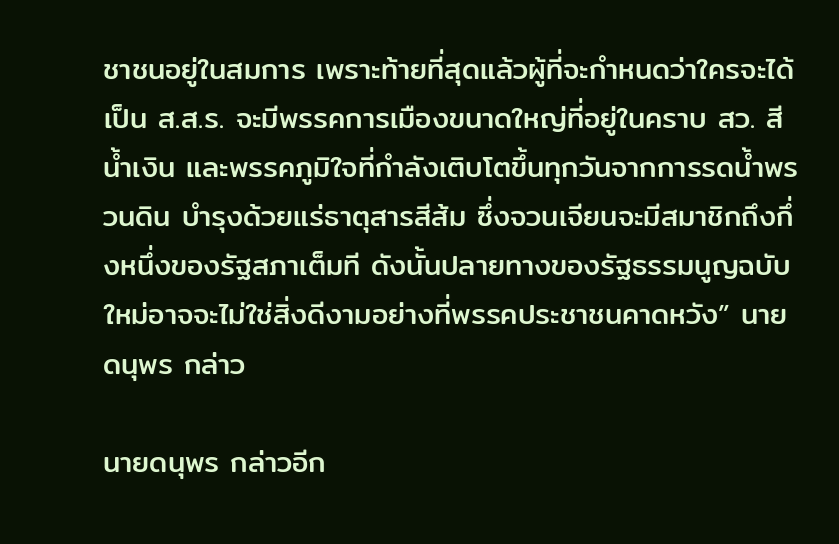ชาชนอยู่ในสมการ เพราะท้ายที่สุดแล้วผู้ที่จะกำหนดว่าใครจะได้เป็น ส.ส.ร. จะมีพรรคการเมืองขนาดใหญ่ที่อยู่ในคราบ สว. สีน้ำเงิน และพรรคภูมิใจที่กำลังเติบโตขึ้นทุกวันจากการรดน้ำพรวนดิน บำรุงด้วยแร่ธาตุสารสีส้ม ซึ่งจวนเจียนจะมีสมาชิกถึงกึ่งหนึ่งของรัฐสภาเต็มที ดังนั้นปลายทางของรัฐธรรมนูญฉบับใหม่อาจจะไม่ใช่สิ่งดีงามอย่างที่พรรคประชาชนคาดหวัง” นายดนุพร กล่าว

นายดนุพร กล่าวอีก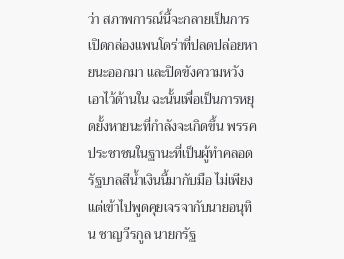ว่า สภาพการณ์นี้จะกลายเป็นการเปิดกล่องแพนโดร่าที่ปลดปล่อยหายนะออกมา และปิดขังความหวังเอาไว้ด้านใน ฉะนั้นเพื่อเป็นการหยุดยั้งหายนะที่กำลังจะเกิดขึ้น พรรคประชาชนในฐานะที่เป็นผู้ทำคลอดรัฐบาลสีน้ำเงินนี้มากับมือ ไม่เพียงแต่เข้าไปพูดคุยเจรจากับนายอนุทิน ชาญวีรกูล นายกรัฐ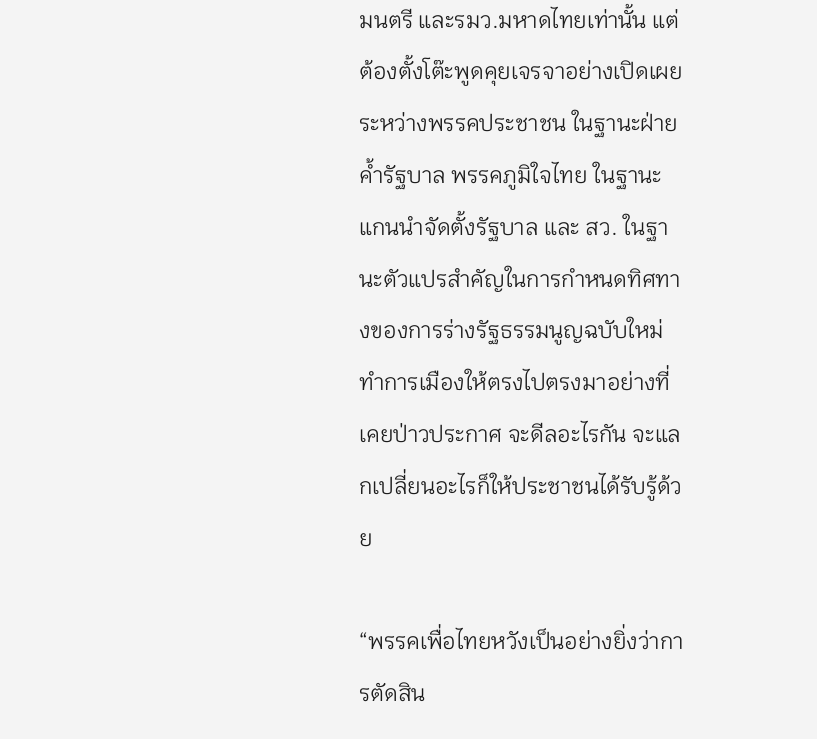มนตรี และรมว.มหาดไทยเท่านั้น แต่ต้องตั้งโต๊ะพูดคุยเจรจาอย่างเปิดเผยระหว่างพรรคประชาชน ในฐานะฝ่ายค้ำรัฐบาล พรรคภูมิใจไทย ในฐานะแกนนำจัดตั้งรัฐบาล และ สว. ในฐานะตัวแปรสำคัญในการกำหนดทิศทางของการร่างรัฐธรรมนูญฉบับใหม่ ทำการเมืองให้ตรงไปตรงมาอย่างที่เคยป่าวประกาศ จะดีลอะไรกัน จะแลกเปลี่ยนอะไรก็ให้ประชาชนได้รับรู้ด้วย

“พรรคเพื่อไทยหวังเป็นอย่างยิ่งว่าการตัดสิน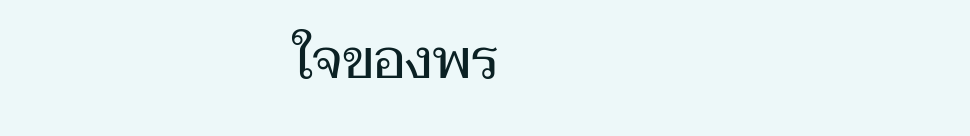ใจของพร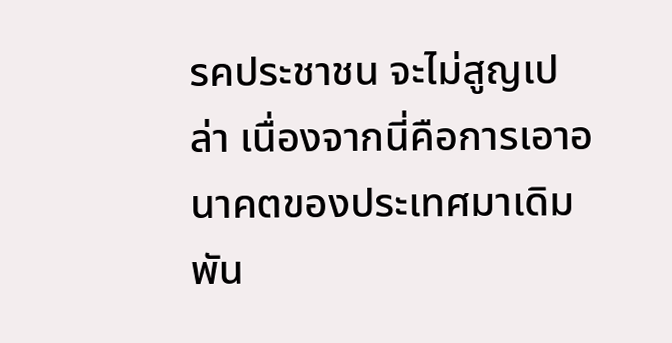รคประชาชน จะไม่สูญเปล่า เนื่องจากนี่คือการเอาอนาคตของประเทศมาเดิมพัน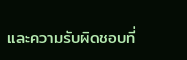และความรับผิดชอบที่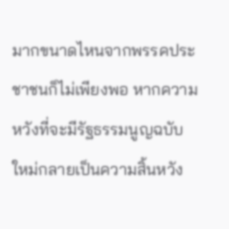มากขนาดไหนจากพรรคประชาชนก็ไม่เพียงพอ หากความหวังที่จะมีรัฐธรรมนูญฉบับใหม่กลายเป็นความสิ้นหวัง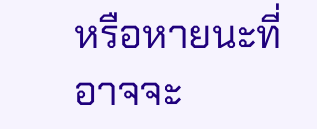หรือหายนะที่อาจจะ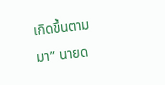เกิดขึ้นตามมา” นายด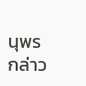นุพร กล่าว